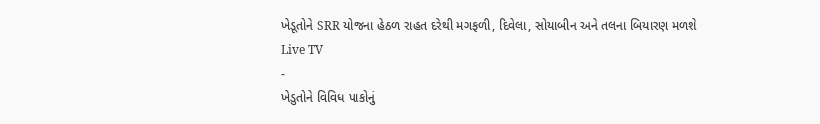ખેડૂતોને SRR યોજના હેઠળ રાહત દરેથી મગફળી, દિવેલા, સોયાબીન અને તલના બિયારણ મળશે
Live TV
-
ખેડુતોને વિવિધ પાકોનું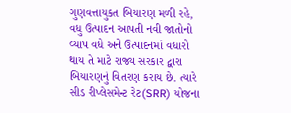ગુણવત્તાયુકત બિયારણ મળી રહે, વધુ ઉત્પાદન આપતી નવી જાતોનો વ્યાપ વધે અને ઉત્પાદનમાં વધારો થાય તે માટે રાજ્ય સરકાર દ્વારા બિયારણનું વિતરણ કરાય છે. ત્યારે સીડ રીપ્લેસમેન્ટ રેટ(SRR) યોજના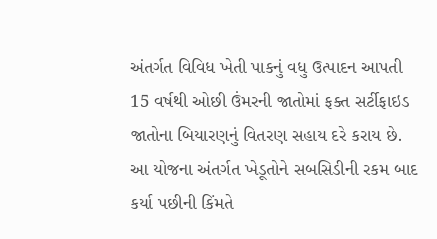અંતર્ગત વિવિધ ખેતી પાકનું વધુ ઉત્પાદન આપતી 15 વર્ષથી ઓછી ઉંમરની જાતોમાં ફક્ત સર્ટીફાઇડ જાતોના બિયારણનું વિતરણ સહાય દરે કરાય છે.
આ યોજના અંતર્ગત ખેડૂતોને સબસિડીની રકમ બાદ કર્યા પછીની કિંમતે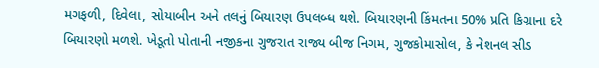મગફળી, દિવેલા, સોયાબીન અને તલનું બિયારણ ઉપલબ્ધ થશે. બિયારણની કિંમતના 50% પ્રતિ કિગ્રાના દરે બિયારણો મળશે. ખેડૂતો પોતાની નજીકના ગુજરાત રાજ્ય બીજ નિગમ, ગુજકોમાસોલ, કે નેશનલ સીડ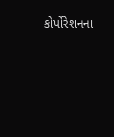કોર્પોરેશનના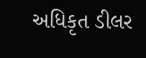અધિકૃત ડીલર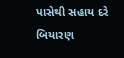પાસેથી સહાય દરે બિયારણ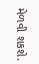મેળવી શકશે.